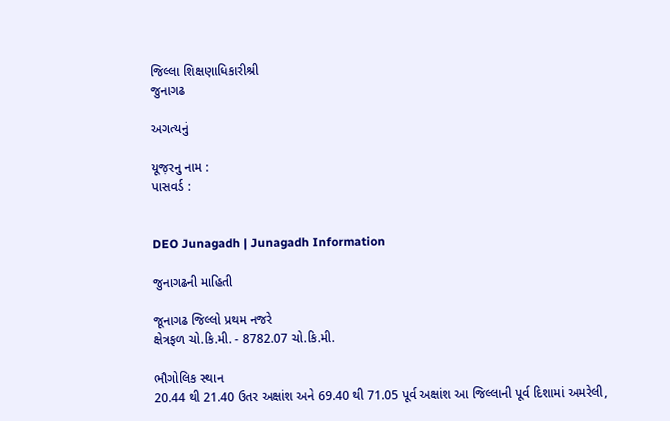જિલ્લા શિક્ષણાધિકારીશ્રી
જુનાગઢ

અગત્યનું

યૂજ઼રનુ નામ :
પાસવર્ડ :


DEO Junagadh | Junagadh Information

જુનાગઢની માહિતી

જૂનાગઢ જિલ્‍લો પ્રથમ નજરે
ક્ષેત્રફળ ચો.કિ.મી. - 8782.07 ચો.કિ.મી.

ભૌગોલિક સ્‍થાન
20.44 થી 21.40 ઉતર અક્ષાંશ અને 69.40 થી 71.05 પૂર્વ અક્ષાંશ આ જિલ્‍લાની પૂર્વ દિશામાં અમરેલી,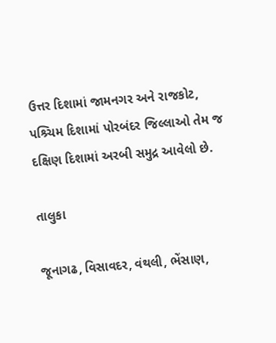ઉત્તર દિશામાં જામનગર અને રાજકોટ, પશ્ર્ચિમ દિશામાં પોરબંદર જિલ્લાઓ તેમ જ દક્ષિણ દિશામાં અરબી સમુદ્ર આવેલો છે.

તાલુકા

જૂનાગઢ, વિસાવદર, વંથલી, ભેંસાણ,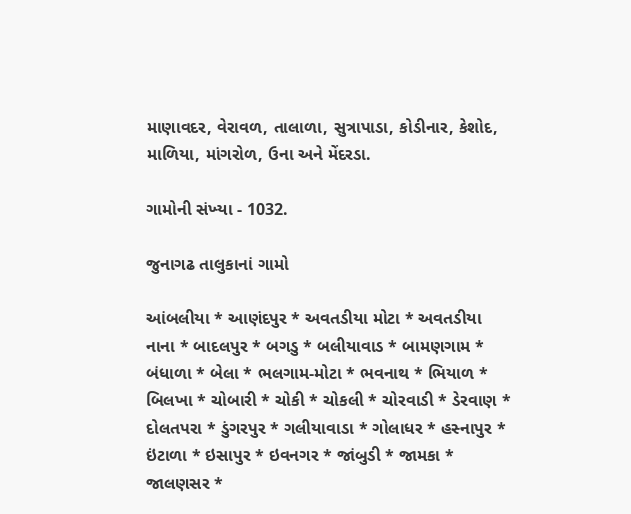માણાવદર, વેરાવળ, તાલાળા, સુત્રાપાડા, કોડીનાર, કેશોદ, માળિયા, માંગરોળ, ઉના અને મેંદરડા.

ગામોની સંખ્‍યા - 1032.

જુનાગઢ તાલુકાનાં ગામો

આંબલીયા * આણંદપુર * અવતડીયા મોટા * અવતડીયા નાના * બાદલપુર * બગડુ * બલીયાવાડ * બામણગામ * બંધાળા * બેલા * ભલગામ-મોટા * ભવનાથ * ભિયાળ * બિલખા * ચોબારી * ચોકી * ચોકલી * ચોરવાડી * ડેરવાણ * દોલતપરા * ડુંગરપુર * ગલીયાવાડા * ગોલાધર * હસ્નાપુર * ઇંટાળા * ઇસાપુર * ઇવનગર * જાંબુડી * જામકા * જાલણસર *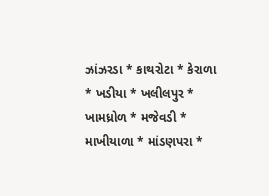ઝાંઝરડા * કાથરોટા * કેરાળા * ખડીયા * ખલીલપુર * ખામધ્રોળ * મજેવડી * માખીયાળા * માંડણપરા *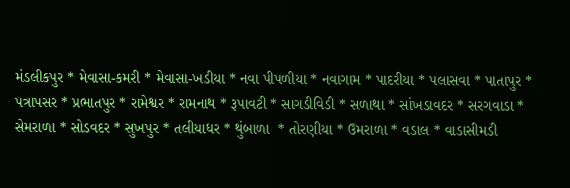મંડલીકપુર * મેવાસા-કમરી * મેવાસા-ખડીયા * નવા પીપળીયા * નવાગામ * પાદરીયા * પલાસવા * પાતાપુર * પત્રાપસર * પ્રભાતપુર * રામેશ્વર * રામનાથ * રૂપાવટી * સાગડીવિડી * સળાથા * સાંખડાવદર * સરગવાડા * સેમરાળા * સોડવદર * સુખપુર * તલીયાધર * થુંબાળા  * તોરણીયા * ઉમરાળા * વડાલ * વાડાસીમડી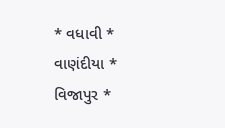* વધાવી * વાણંદીયા * વિજાપુર *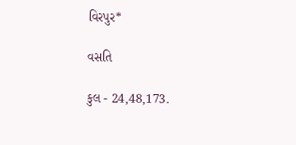વિરપુર*

વસતિ

કુલ - 24,48,173.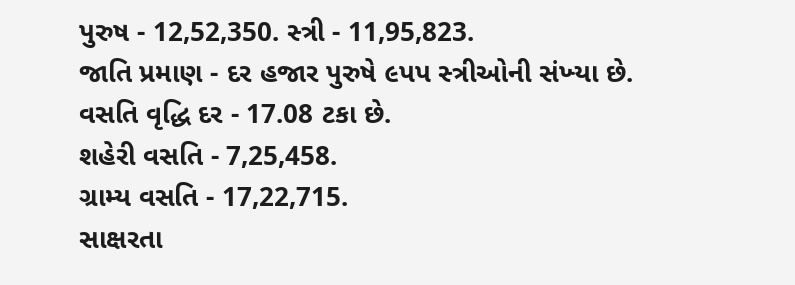પુરુષ - 12,52,350. સ્‍ત્રી - 11,95,823.
જાતિ પ્રમાણ - દર હજાર પુરુષે ૯પપ સ્‍ત્રીઓની સંખ્‍યા છે.
વસતિ વૃદ્ધિ દર - 17.08 ટકા છે.
શહેરી વસતિ - 7,25,458.
ગ્રામ્‍ય વસતિ - 17,22,715.
સાક્ષરતા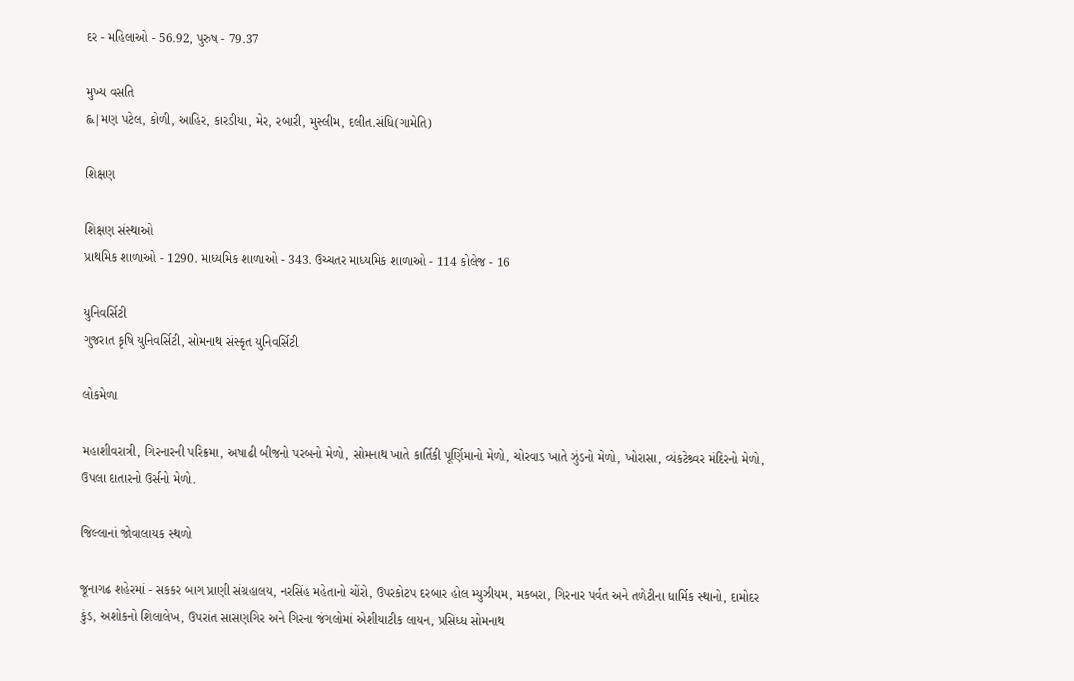દર - મહિલાઓ - 56.92, પુરુષ - 79.37

મુખ્‍ય વસતિ
હ્લ|મણ પટેલ, કોળી, આહિર, કારડીયા, મેર, રબારી, મુસ્‍લીમ, દલીત.સંધિ(ગામેતિ)

શિક્ષણ

શિક્ષણ સંસ્‍થાઓ
પ્રાથમિક શાળાઓ - 1290. માધ્‍યમિક શાળાઓ - 343. ઉચ્‍ચતર માધ્‍યમિક શાળાઓ - 114 કોલેજ - 16

યુનિવર્સિટી
ગુજરાત કૃષિ યુનિવર્સિટી, સોમનાથ સંસ્‍કૃત યુનિવર્સિટી

લોકમેળા

મહાશીવરાત્રી, ગિરનારની પરિક્રમા, અષાઢી બીજનો પરબનો મેળો, સોમનાથ ખાતે કાર્તિકી પૂર્ણિમાનો મેળો, ચોરવાડ ખાતે ઝુંડનો મેળો, ખોરાસા, વ્‍યંકટેશ્ર્વર મંદિરનો મેળો, ઉપલા દાતારનો ઉર્સનો મેળો.

જિલ્લાનાં જોવાલાયક સ્‍થળો

જૂનાગઢ શહેરમાં - સકકર બાગ પ્રાણી સંગ્રહાલય, નરસિંહ મહેતાનો ચોંરો, ઉપરકોટપ દરબાર હોલ મ્‍યુઝીયમ, મકબરા, ગિરનાર પર્વત અને તળેટીના ધા‍ર્મિક સ્‍થાનો, દામોદર કુંડ, અશોકનો શિલાલેખ, ઉપરાંત સાસણગિર અને ગિરના જંગલોમાં એશીયાટીક લાયન, પ્રસિધ્‍ધ સોમનાથ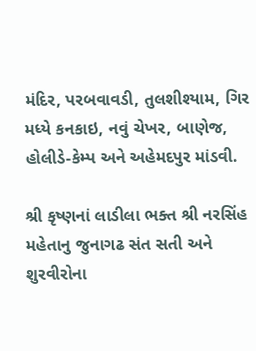મંદિર, પરબવાવડી, તુલશીશ્‍યામ, ગિર મધ્‍યે કનકાઇ, નવું ચેખર, બાણેજ, હોલીડે-કેમ્‍પ અને અહેમદપુર માંડવી.

શ્રી કૃષ્ણનાં લાડીલા ભક્ત શ્રી નરસિંહ મહેતાનુ જુનાગઢ સંત સતી અને શુરવીરોના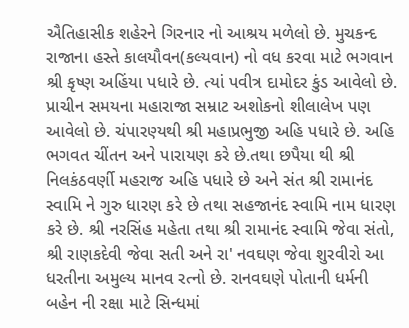ઐતિહાસીક શહેરને ગિરનાર નો આશ્રય મળેલો છે. મુચકન્દ રાજાના હસ્તે કાલયૌવન(કલ્યવાન) નો વધ કરવા માટે ભગવાન શ્રી કૃષ્ણ અહિંયા પધારે છે. ત્યાં પવીત્ર દામોદર કુંડ આવેલો છે. પ્રાચીન સમયના મહારાજા સમ્રાટ અશોકનો શીલાલેખ પણ આવેલો છે. ચંપારણ્યથી શ્રી મહાપ્રભુજી અહિ પધારે છે. અહિ ભગવત ચીંતન અને પારાયણ કરે છે.તથા છપૈયા થી શ્રી નિલકંઠવર્ણી મહરાજ અહિ પધારે છે અને સંત શ્રી રામાનંદ સ્વામિ ને ગુરુ ધારણ કરે છે તથા સહજાનંદ સ્વામિ નામ ધારણ કરે છે. શ્રી નરસિંહ મહેતા તથા શ્રી રામાનંદ સ્વામિ જેવા સંતો, શ્રી રાણકદેવી જેવા સતી અને રા' નવઘણ જેવા શુરવીરો આ ધરતીના અમુલ્ય માનવ રત્નો છે. રાનવઘણે પોતાની ધર્મની બહેન ની રક્ષા માટે સિન્ધમાં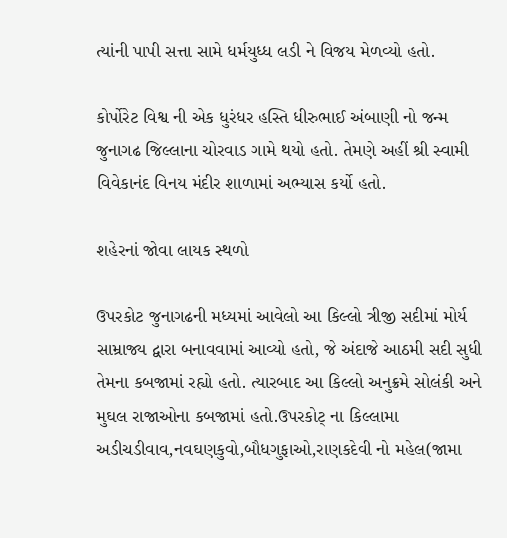ત્યાંની પાપી સત્તા સામે ધર્મયુધ્ધ લડી ને વિજય મેળવ્યો હતો.

કોર્પોરેટ વિશ્વ ની એક ધુરંધર હસ્તિ ધીરુભાઈ અંબાણી નો જન્મ જુનાગઢ જિલ્લાના ચોરવાડ ગામે થયો હતો. તેમણે અહીં શ્રી સ્વામી વિવેકાનંદ વિનય મંદીર શાળામાં અભ્યાસ કર્યો હતો.

શહેરનાં જોવા લાયક સ્થળો

ઉપરકોટ જુનાગઢની મધ્યમાં આવેલો આ કિલ્લો ત્રીજી સદીમાં મોર્ય સામ્રાજ્ય દ્વારા બનાવવામાં આવ્યો હતો, જે અંદાજે આઠમી સદી સુધી તેમના કબજામાં રહ્યો હતો. ત્યારબાદ આ કિલ્લો અનુક્રમે સોલંકી અને મુઘલ રાજાઓના કબજામાં હતો.ઉપરકોટ્ ના કિલ્લામા અડીચડીવાવ,નવઘણકુવો,બૌધગુફાઓ,રાણકદેવી નો મહેલ(જામા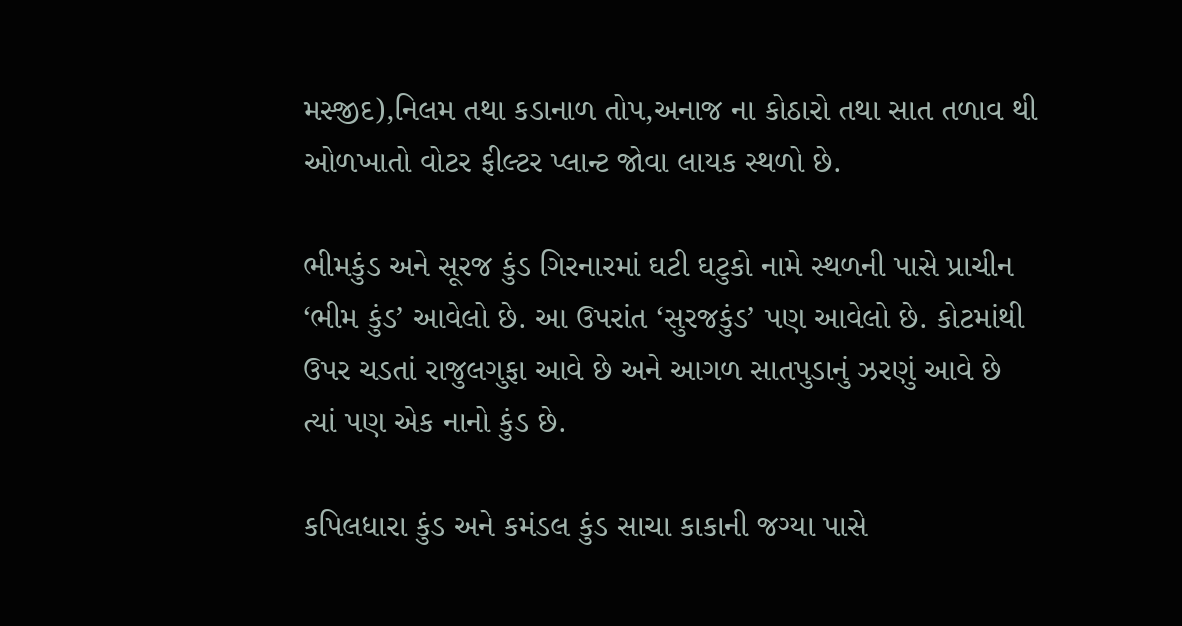મસ્જીદ),નિલમ તથા કડાનાળ તોપ,અનાજ ના કોઠારો તથા સાત તળાવ થી ઓળખાતો વોટર ફીલ્ટર પ્લાન્ટ જોવા લાયક સ્થળો છે.

ભીમકુંડ અને સૂરજ કુંડ ગિરનારમાં ઘટી ઘટુકો નામે સ્થળની પાસે પ્રાચીન ‘ભીમ કુંડ’ આવેલો છે. આ ઉપરાંત ‘સુરજકુંડ’ પણ આવેલો છે. કોટમાંથી ઉપર ચડતાં રાજુલગુફા આવે છે અને આગળ સાતપુડાનું ઝરણું આવે છે ત્યાં પણ એક નાનો કુંડ છે.

કપિલધારા કુંડ અને કમંડલ કુંડ સાચા કાકાની જગ્યા પાસે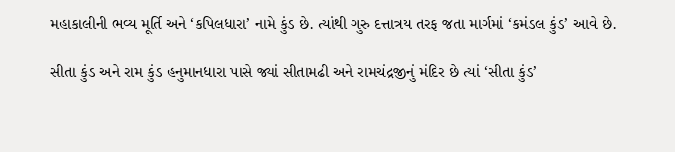મહાકાલીની ભવ્ય મૂર્તિ અને ‘કપિલધારા’ નામે કુંડ છે. ત્યાંથી ગુરુ દત્તાત્રય તરફ જતા માર્ગમાં ‘કમંડલ કુંડ’ આવે છે.

સીતા કુંડ અને રામ કુંડ હનુમાનધારા પાસે જ્યાં સીતામઢી અને રામચંદ્રજીનું મંદિર છે ત્યાં ‘સીતા કુંડ’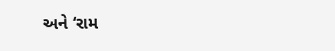અને ‘રામ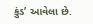કુંડ’ આવેલા છે.